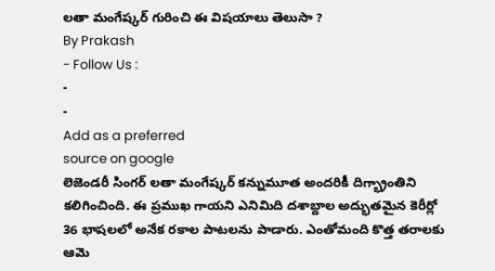లతా మంగేష్కర్ గురించి ఈ విషయాలు తెలుసా ?
By Prakash
- Follow Us :
-
-
Add as a preferred
source on google
లెజెండరీ సింగర్ లతా మంగేష్కర్ కన్నుమూత అందరికీ దిగ్భ్రాంతిని కలిగించింది. ఈ ప్రముఖ గాయని ఎనిమిది దశాబ్దాల అద్భుతమైన కెరీర్లో 36 భాషలలో అనేక రకాల పాటలను పాడారు. ఎంతోమంది కొత్త తరాలకు ఆమె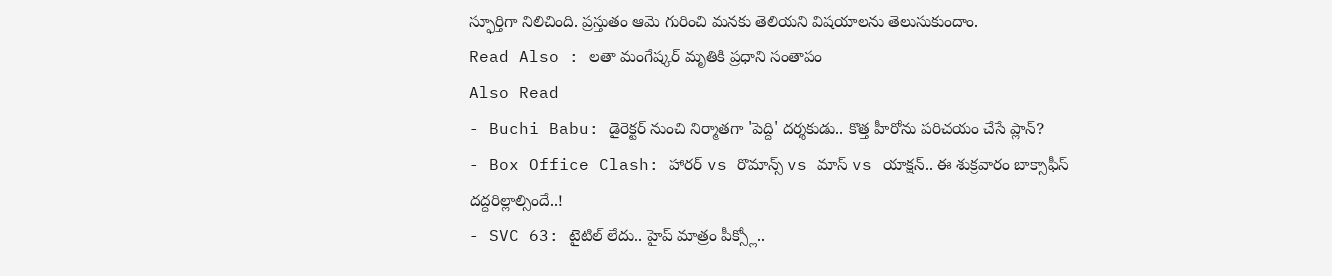స్ఫూర్తిగా నిలిచింది. ప్రస్తుతం ఆమె గురించి మనకు తెలియని విషయాలను తెలుసుకుందాం.
Read Also : లతా మంగేష్కర్ మృతికి ప్రధాని సంతాపం
Also Read
- Buchi Babu: డైరెక్టర్ నుంచి నిర్మాతగా 'పెద్ది' దర్శకుడు.. కొత్త హీరోను పరిచయం చేసే ప్లాన్?
- Box Office Clash: హారర్ vs రొమాన్స్ vs మాస్ vs యాక్షన్.. ఈ శుక్రవారం బాక్సాఫీస్ దద్దరిల్లాల్సిందే..!
- SVC 63: టైటిల్ లేదు.. హైప్ మాత్రం పీక్స్లో..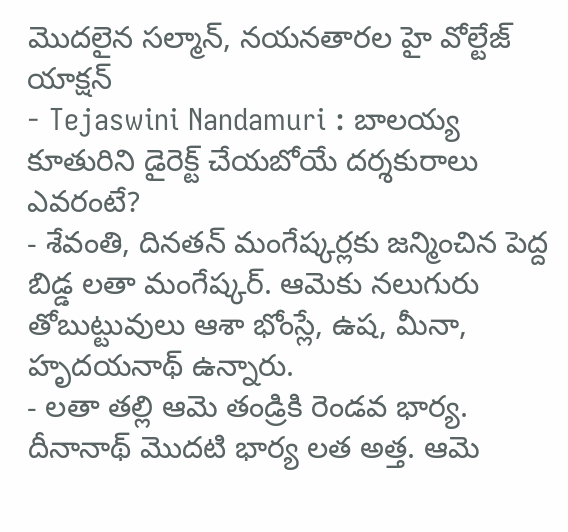మొదలైన సల్మాన్, నయనతారల హై వోల్టేజ్ యాక్షన్
- Tejaswini Nandamuri : బాలయ్య కూతురిని డైరెక్ట్ చేయబోయే దర్శకురాలు ఎవరంటే?
- శేవంతి, దినతన్ మంగేష్కర్లకు జన్మించిన పెద్ద బిడ్డ లతా మంగేష్కర్. ఆమెకు నలుగురు తోబుట్టువులు ఆశా భోంస్లే, ఉష, మీనా, హృదయనాథ్ ఉన్నారు.
- లతా తల్లి ఆమె తండ్రికి రెండవ భార్య. దీనానాథ్ మొదటి భార్య లత అత్త. ఆమె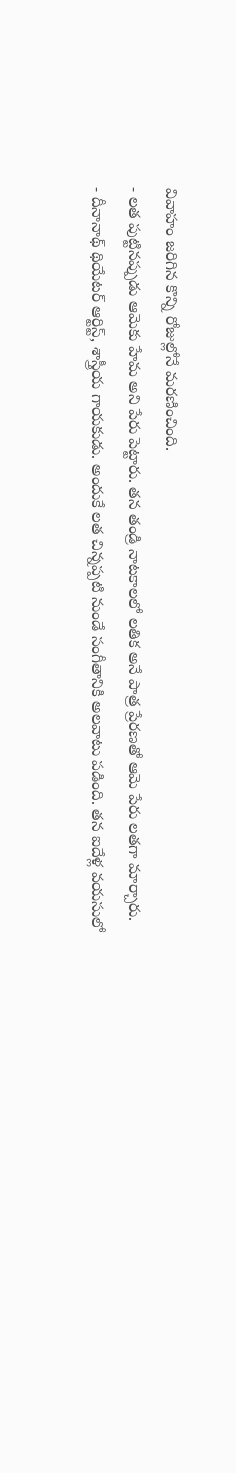వివాహం జరిగిన కొన్ని రోజుల్లోనే మరణించింది.
- లత పుట్టినప్పుడు ఆమెకు హేమ అని పేరు పెట్టారు. తన తండ్రి నాటకాలలో లతిక అనే పాత్ర ప్రేరణతో ఆమె పేరు లతగా మార్చారు.
- దీనానాథ్ థియేటర్ ఆర్టిస్ట్, శాస్త్రీయ గాయకుడు. అందుకే లత చిన్నప్పటి నుండే సంగీతానికి అలవాటు పడింది. తన ఐదేళ్ల వయసులో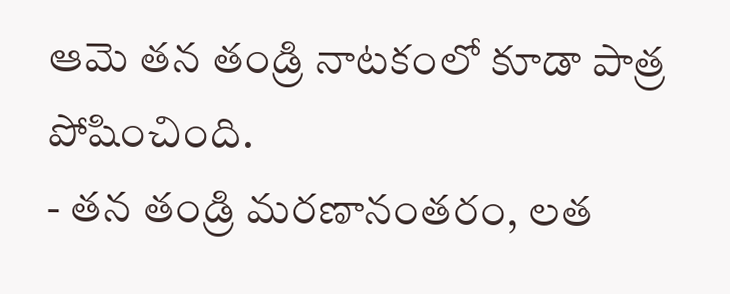ఆమె తన తండ్రి నాటకంలో కూడా పాత్ర పోషించింది.
- తన తండ్రి మరణానంతరం, లత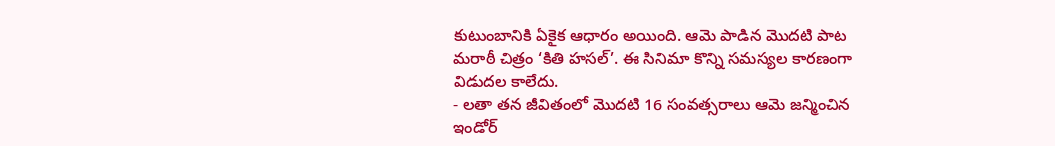కుటుంబానికి ఏకైక ఆధారం అయింది. ఆమె పాడిన మొదటి పాట మరాఠీ చిత్రం ‘కితి హసల్’. ఈ సినిమా కొన్ని సమస్యల కారణంగా విడుదల కాలేదు.
- లతా తన జీవితంలో మొదటి 16 సంవత్సరాలు ఆమె జన్మించిన ఇండోర్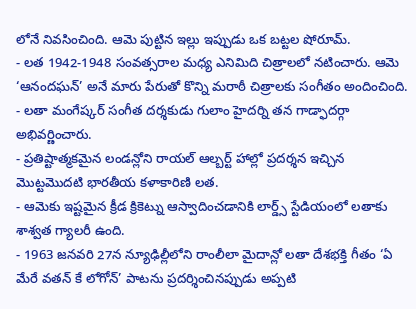లోనే నివసించింది. ఆమె పుట్టిన ఇల్లు ఇప్పుడు ఒక బట్టల షోరూమ్.
- లత 1942-1948 సంవత్సరాల మధ్య ఎనిమిది చిత్రాలలో నటించారు. ఆమె ‘ఆనందఘన్’ అనే మారు పేరుతో కొన్ని మరాఠీ చిత్రాలకు సంగీతం అందించింది.
- లతా మంగేష్కర్ సంగీత దర్శకుడు గులాం హైదర్ని తన గాడ్ఫాదర్గా అభివర్ణించారు.
- ప్రతిష్టాత్మకమైన లండన్లోని రాయల్ ఆల్బర్ట్ హాల్లో ప్రదర్శన ఇచ్చిన మొట్టమొదటి భారతీయ కళాకారిణి లత.
- ఆమెకు ఇష్టమైన క్రీడ క్రికెట్ను ఆస్వాదించడానికి లార్డ్స్ స్టేడియంలో లతాకు శాశ్వత గ్యాలరీ ఉంది.
- 1963 జనవరి 27న న్యూఢిల్లీలోని రాంలీలా మైదాన్లో లతా దేశభక్తి గీతం ‘ఏ మేరే వతన్ కే లోగోన్’ పాటను ప్రదర్శించినప్పుడు అప్పటి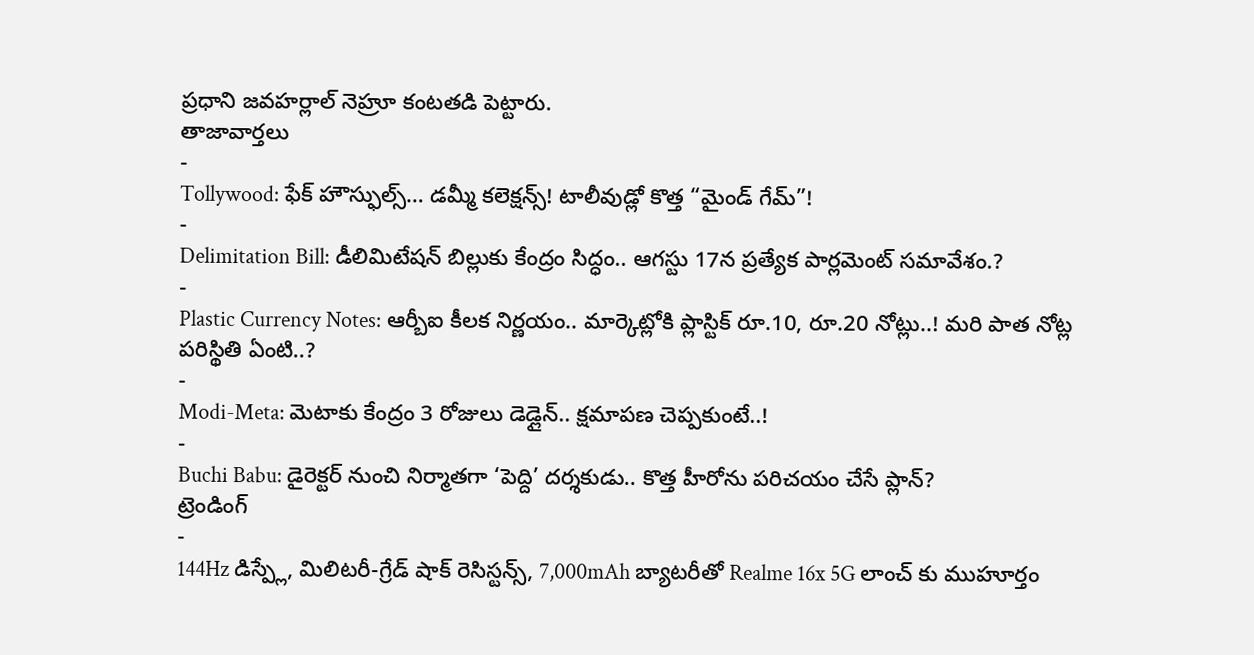ప్రధాని జవహర్లాల్ నెహ్రూ కంటతడి పెట్టారు.
తాజావార్తలు
-
Tollywood: ఫేక్ హౌస్ఫుల్స్… డమ్మీ కలెక్షన్స్! టాలీవుడ్లో కొత్త “మైండ్ గేమ్”!
-
Delimitation Bill: డీలిమిటేషన్ బిల్లుకు కేంద్రం సిద్ధం.. ఆగస్టు 17న ప్రత్యేక పార్లమెంట్ సమావేశం.?
-
Plastic Currency Notes: ఆర్బీఐ కీలక నిర్ణయం.. మార్కెట్లోకి ప్లాస్టిక్ రూ.10, రూ.20 నోట్లు..! మరి పాత నోట్ల పరిస్థితి ఏంటి..?
-
Modi-Meta: మెటాకు కేంద్రం 3 రోజులు డెడ్లైన్.. క్షమాపణ చెప్పకుంటే..!
-
Buchi Babu: డైరెక్టర్ నుంచి నిర్మాతగా ‘పెద్ది’ దర్శకుడు.. కొత్త హీరోను పరిచయం చేసే ప్లాన్?
ట్రెండింగ్
-
144Hz డిస్ప్లే, మిలిటరీ-గ్రేడ్ షాక్ రెసిస్టన్స్, 7,000mAh బ్యాటరీతో Realme 16x 5G లాంచ్ కు ముహూర్తం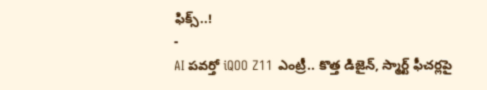ఫిక్స్..!
-
AI పవర్తో iQOO Z11 ఎంట్రీ.. కొత్త డిజైన్, స్మార్ట్ ఫీచర్లపై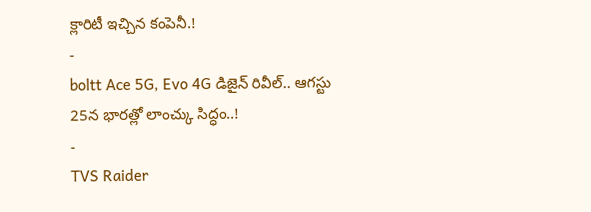క్లారిటీ ఇచ్చిన కంపెనీ.!
-
boltt Ace 5G, Evo 4G డిజైన్ రివీల్.. ఆగస్టు 25న భారత్లో లాంచ్కు సిద్ధం..!
-
TVS Raider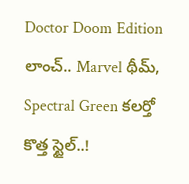Doctor Doom Edition లాంచ్.. Marvel థీమ్, Spectral Green కలర్తో కొత్త స్టైల్..!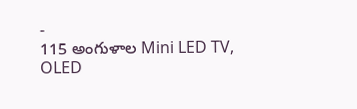-
115 అంగుళాల Mini LED TV, OLED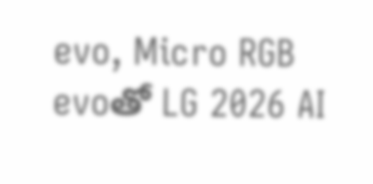evo, Micro RGB evoతో LG 2026 AI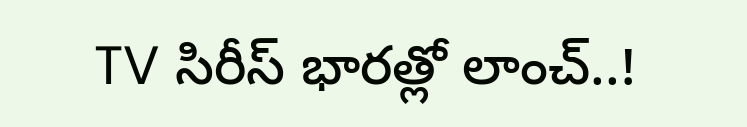TV సిరీస్ భారత్లో లాంచ్..!